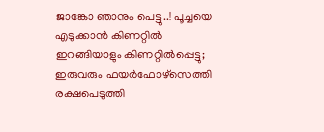ജാങ്കോ ഞാനും പെട്ടു..! പൂച്ചയെ എടുക്കാന്‍ കിണറ്റില്‍ ഇറങ്ങിയാളും കിണറ്റില്‍പ്പെട്ടു; ഇരുവരും ഫയര്‍ഫോഴ്‌സെത്തി രക്ഷപെടുത്തി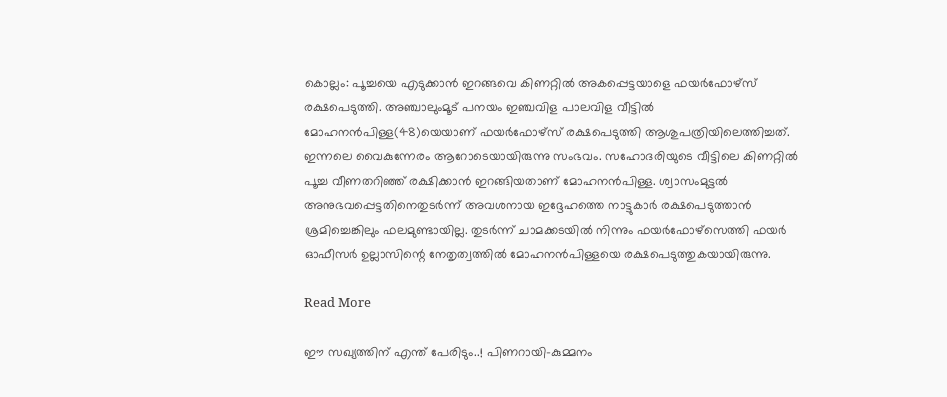കൊല്ലം: പൂച്ചയെ എടുക്കാന്‍ ഇറങ്ങവെ കിണറ്റില്‍ അകപ്പെട്ടയാളെ ഫയര്‍ഫോഴ്‌സ് രക്ഷപെടുത്തി. അഞ്ചാലുംമൂട് പനയം ഇഞ്ചവിള പാലവിള വീട്ടില്‍ മോഹനന്‍പിള്ള(48)യെയാണ് ഫയര്‍ഫോഴ്‌സ് രക്ഷപെടുത്തി ആശുപത്രിയിലെത്തിച്ചത്. ഇന്നലെ വൈകുന്നേരം ആറോടെയായിരുന്നു സംഭവം. സഹോദരിയുടെ വീട്ടിലെ കിണറ്റില്‍ പൂച്ച വീണതറിഞ്ഞ് രക്ഷിക്കാന്‍ ഇറങ്ങിയതാണ് മോഹനന്‍പിള്ള. ശ്വാസംമുട്ടല്‍ അനുഭവപ്പെട്ടതിനെതുടര്‍ന്ന് അവശനായ ഇദ്ദേഹത്തെ നാട്ടുകാര്‍ രക്ഷപെടുത്താന്‍ ശ്രമിച്ചെങ്കിലും ഫലമുണ്ടായില്ല. തുടര്‍ന്ന് ചാമക്കടയില്‍ നിന്നും ഫയര്‍ഫോഴ്‌സെത്തി ഫയര്‍ ഓഫീസര്‍ ഉല്ലാസിന്റെ നേതൃത്വത്തില്‍ മോഹനന്‍പിള്ളയെ രക്ഷപെടുത്തുകയായിരുന്നു.

Read More

ഈ സഖ്യത്തിന് എന്ത് പേരിടും..! പിണറായി-കുമ്മനം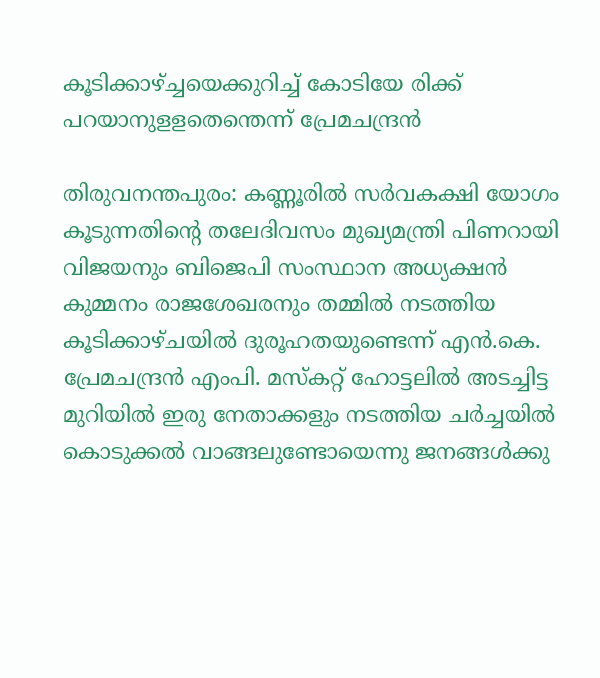കൂടിക്കാഴ്ച്ചയെക്കുറിച്ച് കോടിയേ രിക്ക് പറയാനുളളതെന്തെന്ന് പ്രേമചന്ദ്രൻ

തിരുവനന്തപുരം: കണ്ണൂരിൽ സർവകക്ഷി യോഗം കൂടുന്നതിന്‍റെ തലേദിവസം മുഖ്യമന്ത്രി പിണറായി വിജയനും ബിജെപി സംസ്ഥാന അധ്യക്ഷൻ കുമ്മനം രാജശേഖരനും തമ്മിൽ നടത്തിയ കൂടിക്കാഴ്ചയിൽ ദുരൂഹതയുണ്ടെന്ന് എൻ.കെ. പ്രേമചന്ദ്രൻ എംപി. മസ്കറ്റ് ഹോട്ടലിൽ അടച്ചിട്ട മുറിയിൽ ഇരു നേതാക്കളും നടത്തിയ ചർച്ചയിൽ കൊടുക്കൽ വാങ്ങലുണ്ടോയെന്നു ജനങ്ങൾക്കു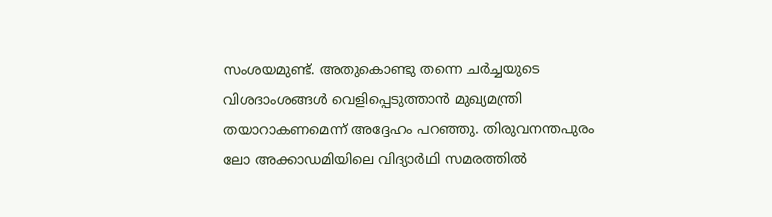സംശയമുണ്ട്. അതുകൊണ്ടു തന്നെ ചർച്ചയുടെ വിശദാംശങ്ങൾ വെളിപ്പെടുത്താൻ മുഖ്യമന്ത്രി തയാറാകണമെന്ന് അദ്ദേഹം പറഞ്ഞു. തിരുവനന്തപുരം ലോ അക്കാഡമിയിലെ വിദ്യാർഥി സമരത്തിൽ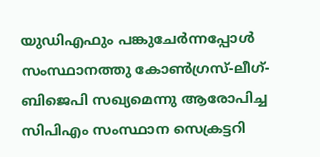യുഡിഎഫും പങ്കുചേർന്നപ്പോൾ സംസ്ഥാനത്തു കോണ്‍ഗ്രസ്-ലീഗ്-ബിജെപി സഖ്യമെന്നു ആരോപിച്ച സിപിഎം സംസ്ഥാന സെക്രട്ടറി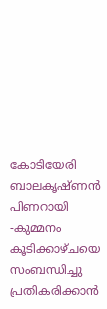കോടിയേരി ബാലകൃഷ്ണൻ പിണറായി -കുമ്മനം കൂടിക്കാഴ്ചയെ സംബന്ധിച്ചു പ്രതികരിക്കാൻ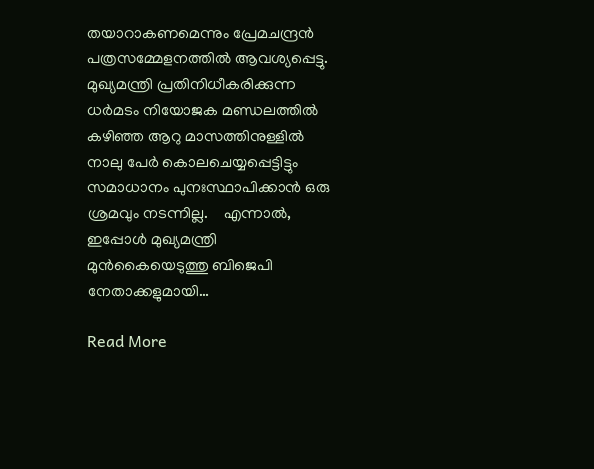തയാറാകണമെന്നും പ്രേമചന്ദ്രൻ പത്രസമ്മേളനത്തിൽ ആവശ്യപ്പെട്ടു. മുഖ്യമന്ത്രി പ്രതിനിധീകരിക്കുന്ന ധർമടം നിയോജക മണ്ഡലത്തിൽ കഴിഞ്ഞ ആറു മാസത്തിനുള്ളിൽ നാലു പേർ കൊലചെയ്യപ്പെട്ടിട്ടും സമാധാനം പുനഃസ്ഥാപിക്കാൻ ഒരു ശ്രമവും നടന്നില്ല.    എന്നാൽ, ഇപ്പോൾ മുഖ്യമന്ത്രി മുൻകൈയെടുത്തു ബിജെപി നേതാക്കളുമായി…

Read More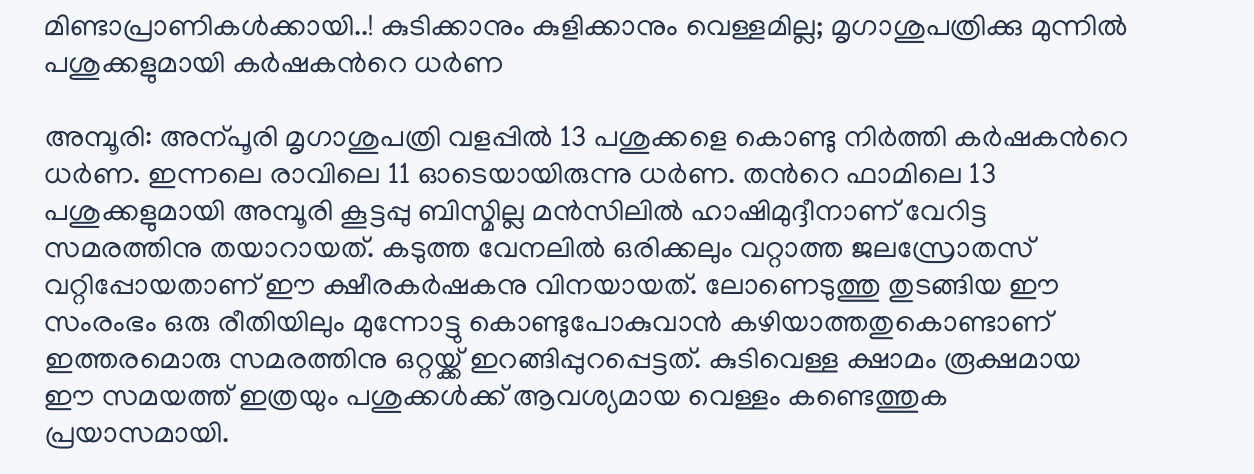മിണ്ടാപ്രാണികൾക്കായി..! കുടിക്കാനും കുളിക്കാനും വെള്ളമില്ല; മൃഗാശുപത്രിക്കു മുന്നിൽ പശുക്കളുമായി കർഷകന്‍റെ ധർണ

അമ്പൂരി: അന്പൂരി മൃഗാശുപത്രി വളപ്പിൽ 13 പശുക്കളെ കൊണ്ടു നിർത്തി കർഷകന്‍റെ ധർണ. ഇന്നലെ രാവിലെ 11 ഓടെയായിരുന്നു ധർണ. തന്‍റെ ഫാമിലെ 13 പശുക്കളുമായി അമ്പൂരി കൂട്ടപ്പു ബിസ്മില്ല മൻസിലിൽ ഹാഷിമുദ്ദീനാണ് വേറിട്ട സമരത്തിനു തയാറായത്. കടുത്ത വേനലിൽ ഒരിക്കലും വറ്റാത്ത ജലസ്രോതസ് വറ്റിപ്പോയതാണ് ഈ ക്ഷീരകർഷകനു വിനയായത്. ലോണെടുത്തു തുടങ്ങിയ ഈ സംരംഭം ഒരു രീതിയിലും മുന്നോട്ടു കൊണ്ടുപോകുവാൻ കഴിയാത്തതുകൊണ്ടാണ് ഇത്തരമൊരു സമരത്തിനു ഒറ്റയ്ക്ക് ഇറങ്ങിപ്പുറപ്പെട്ടത്. കുടിവെള്ള ക്ഷാമം രൂക്ഷമായ ഈ സമയത്ത് ഇത്രയും പശുക്കൾക്ക് ആവശ്യമായ വെള്ളം കണ്ടെത്തുക പ്രയാസമായി.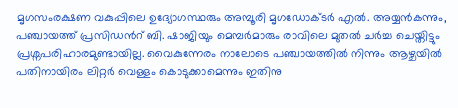മൃഗസംരക്ഷണ വകുപ്പിലെ ഉദ്യോഗസ്ഥരും അമ്പൂരി മൃഗഡോക്ടർ എൽ. അയ്യൻകന്നും, പഞ്ചായത്ത് പ്രസിഡന്‍റ് ബി. ഷാജിയും മെമ്പര്‍മാരും രാവിലെ മുതൽ ചർച്ച ചെയ്തിട്ടും പ്രശ്നപരിഹാരമുണ്ടായില്ല. വൈകുന്നേരം നാലോടെ പഞ്ചായത്തിൽ നിന്നും ആഴ്ചയിൽ പതിനായിരം ലിറ്റർ വെള്ളം കൊടുക്കാമെന്നും ഇതിനു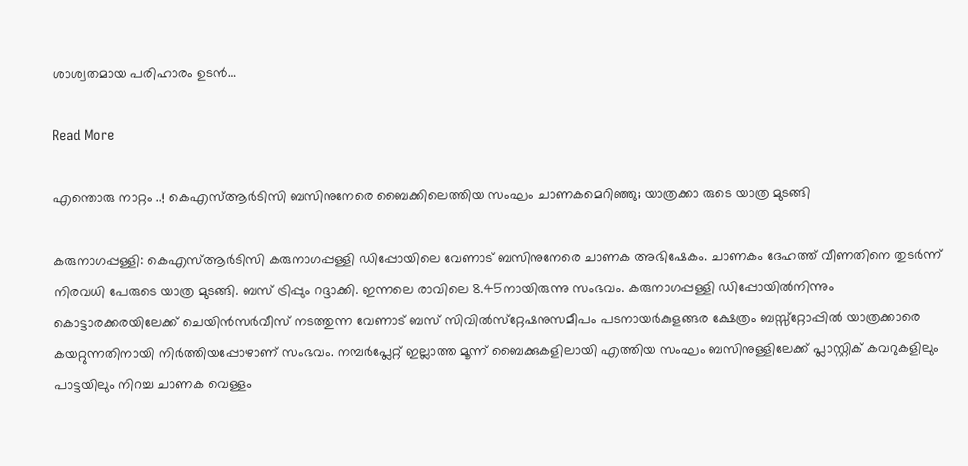ശാശ്വതമായ പരിഹാരം ഉടൻ…

Read More

എന്തൊരു നാറ്റം ..! കെഎസ്ആര്‍ടിസി ബസിനുനേരെ ബൈക്കിലെത്തിയ സംഘം ചാണകമെറിഞ്ഞു; യാത്രക്കാ രുടെ യാത്ര മുടങ്ങി

കരുനാഗപ്പള്ളി: കെഎസ്ആര്‍ടിസി കരുനാഗപ്പള്ളി ഡിപ്പോയിലെ വേണാട് ബസിനുനേരെ ചാണക അഭിഷേകം. ചാണകം ദേഹത്ത് വീണതിനെ തുടര്‍ന്ന് നിരവധി പേരുടെ യാത്ര മുടങ്ങി. ബസ് ട്രിപ്പും റദ്ദാക്കി. ഇന്നലെ രാവിലെ 8.45നായിരുന്നു സംഭവം. കരുനാഗപ്പള്ളി ഡിപ്പോയില്‍നിന്നും കൊട്ടാരക്കരയിലേക്ക് ചെയിന്‍സര്‍വീസ് നടത്തുന്ന വേണാട് ബസ് സിവില്‍സ്‌റ്റേഷനുസമീപം പടനായര്‍കുളങ്ങര ക്ഷേത്രം ബസ്സ്‌റ്റോപ്പില്‍ യാത്രക്കാരെ കയറ്റുന്നതിനായി നിര്‍ത്തിയപ്പോഴാണ് സംഭവം. നമ്പര്‍പ്ലേറ്റ് ഇല്ലാത്ത മൂന്ന് ബൈക്കുകളിലായി എത്തിയ സംഘം ബസിനുള്ളിലേക്ക് പ്ലാസ്റ്റിക് കവറുകളിലും പാട്ടയിലും നിറച്ച ചാണക വെള്ളം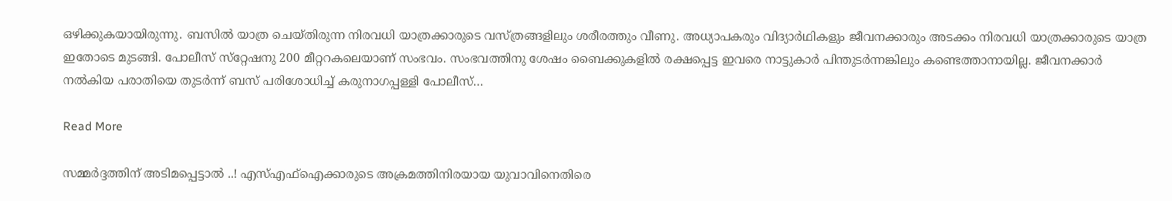ഒഴിക്കുകയായിരുന്നു. ബസില്‍ യാത്ര ചെയ്തിരുന്ന നിരവധി യാത്രക്കാരുടെ വസ്ത്രങ്ങളിലും ശരീരത്തും വീണു. അധ്യാപകരും വിദ്യാര്‍ഥികളും ജീവനക്കാരും അടക്കം നിരവധി യാത്രക്കാരുടെ യാത്ര ഇതോടെ മുടങ്ങി. പോലീസ് സ്‌റ്റേഷനു 200 മീറ്ററകലെയാണ് സംഭവം. സംഭവത്തിനു ശേഷം ബൈക്കുകളില്‍ രക്ഷപ്പെട്ട ഇവരെ നാട്ടുകാര്‍ പിന്തുടര്‍ന്നങ്കിലും കണ്ടെത്താനായില്ല. ജീവനക്കാര്‍ നല്‍കിയ പരാതിയെ തുടര്‍ന്ന് ബസ് പരിശോധിച്ച് കരുനാഗപ്പള്ളി പോലീസ്…

Read More

സമ്മർദ്ദത്തിന് അടിമപ്പെട്ടാൽ ..! എസ്എഫ്ഐക്കാരുടെ അക്രമത്തിനിരയായ യുവാവിനെതിരെ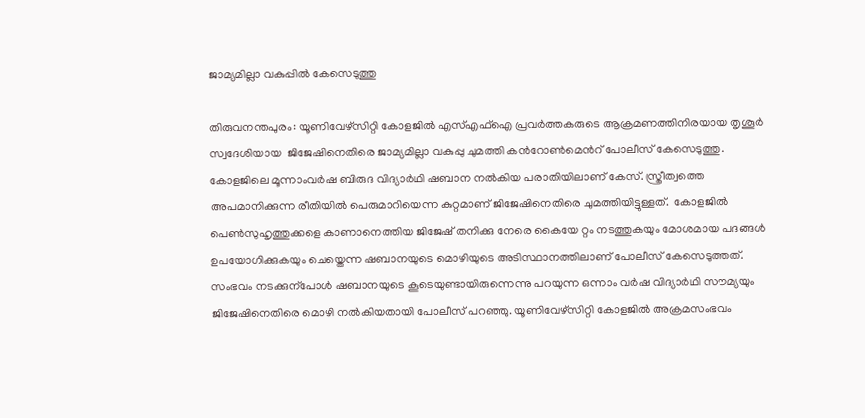ജാമ്യമില്ലാ വകുപ്പിൽ കേസെടുത്തു

തിരുവനന്തപുരം: യൂണിവേഴ്സിറ്റി കോളജിൽ എസ്എഫ്ഐ പ്രവർത്തകരുടെ ആക്രമണത്തിനിരയായ തൃശൂർ സ്വദേശിയായ  ജിജേഷിനെതിരെ ജാമ്യമില്ലാ വകുപ്പു ചുമത്തി കന്‍റോണ്‍മെന്‍റ് പോലീസ് കേസെടുത്തു.      കോളജിലെ മൂന്നാംവർഷ ബിരുദ വിദ്യാർഥി ഷബാന നൽകിയ പരാതിയിലാണ് കേസ്. സ്ത്രീത്വത്തെ അപമാനിക്കുന്ന രീതിയിൽ പെരുമാറിയെന്ന കുറ്റമാണ് ജിജേഷിനെതിരെ ചുമത്തിയിട്ടുള്ളത്.  കോളജിൽ പെണ്‍സുഹൃത്തുക്കളെ കാണാനെത്തിയ ജിജേഷ് തനിക്കു നേരെ കൈയേ റ്റം നടത്തുകയും മോശമായ പദങ്ങൾ ഉപയോഗിക്കുകയും ചെയ്തെന്ന ഷബാനയുടെ മൊഴിയുടെ അടിസ്ഥാനത്തിലാണ് പോലീസ് കേസെടുത്തത്. സംഭവം നടക്കുന്പോൾ ഷബാനയുടെ കൂടെയുണ്ടായിരുന്നെന്നു പറയുന്ന ഒന്നാം വർഷ വിദ്യാർഥി സൗമ്യയും ജിജേഷിനെതിരെ മൊഴി നൽകിയതായി പോലീസ് പറഞ്ഞു. യൂണിവേഴ്സിറ്റി കോളജിൽ അക്രമസംഭവം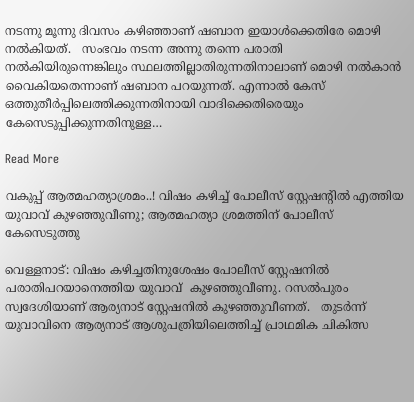നടന്നു മൂന്നു ദിവസം കഴിഞ്ഞാണ് ഷബാന ഇയാൾക്കെതിരേ മൊഴി നൽകിയത്.   സംഭവം നടന്ന അന്നു തന്നെ പരാതി നൽകിയിരുന്നെങ്കിലും സ്ഥലത്തില്ലാതിരുന്നതിനാലാണ് മൊഴി നൽകാൻ വൈകിയതെന്നാണ് ഷബാന പറയുന്നത്. എന്നാൽ കേസ് ഒത്തുതീർപ്പിലെത്തിക്കുന്നതിനായി വാദിക്കെതിരെയും കേസെടുപ്പിക്കുന്നതിനുള്ള…

Read More

വകുപ്പ് ആത്മഹത്യാശ്രമം..! വിഷം കഴിച്ച് പോലീസ് സ്റ്റേഷന്‍റിൽ എത്തിയ യുവാവ് കുഴഞ്ഞുവീണു; ആത്മഹത്യാ ശ്രമത്തിന് പോലീസ് കേസെടുത്തു

വെള്ളനാട്: വിഷം കഴിച്ചതിനുശേഷം പോലീസ് സ്റ്റേഷനിൽ പരാതിപറയാനെത്തിയ യുവാവ്  കുഴഞ്ഞുവീണു. റസൽപുരം സ്വദേശിയാണ് ആര്യനാട് സ്റ്റേഷനിൽ കുഴഞ്ഞുവീണത്.   തുടർന്ന് യുവാവിനെ ആര്യനാട് ആശുപത്രിയിലെത്തിച്ച് പ്രാഥമിക ചികിത്സ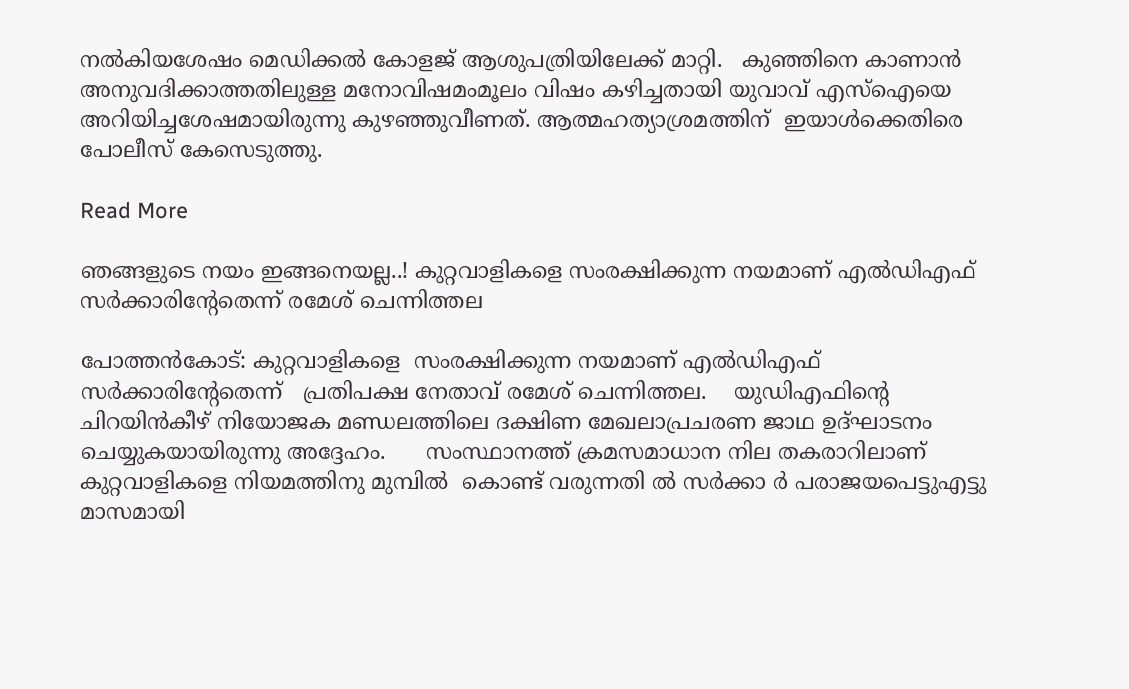നൽകിയശേഷം മെഡിക്കൽ കോളജ് ആശുപത്രിയിലേക്ക് മാറ്റി.   കുഞ്ഞിനെ കാണാൻ അനുവദിക്കാത്തതിലുള്ള മനോവിഷമംമൂലം വിഷം കഴിച്ചതായി യുവാവ് എസ്ഐയെ അറിയിച്ചശേഷമായിരുന്നു കുഴഞ്ഞുവീണത്. ആത്മഹത്യാശ്രമത്തിന്  ഇയാൾക്കെതിരെ പോലീസ് കേസെടുത്തു.

Read More

ഞങ്ങളുടെ നയം ഇങ്ങനെയല്ല..! കുറ്റവാളികളെ സംരക്ഷിക്കുന്ന നയമാണ് എല്‍ഡിഎഫ് സര്‍ക്കാരിന്‍റേതെന്ന് രമേശ് ചെന്നിത്തല

പോത്തന്‍കോട്: കുറ്റവാളികളെ  സംരക്ഷിക്കുന്ന നയമാണ് എല്‍ഡിഎഫ് സര്‍ക്കാരിന്‍റേതെന്ന്   പ്രതിപക്ഷ നേതാവ് രമേശ് ചെന്നിത്തല.    യുഡിഎഫിന്‍റെ  ചിറയിന്‍കീഴ് നിയോജക മണ്ഡലത്തിലെ ദക്ഷിണ മേഖലാപ്രചരണ ജാഥ ഉദ്ഘാടനം ചെയ്യുകയായിരുന്നു അദ്ദേഹം.      സംസ്ഥാനത്ത് ക്രമസമാധാന നില തകരാറിലാണ് കുറ്റവാളികളെ നിയമത്തിനു മുമ്പില്‍  കൊണ്ട് വരുന്നതി ല്‍ സര്‍ക്കാ ര്‍ പരാജയപെട്ടുഎട്ടു മാസമായി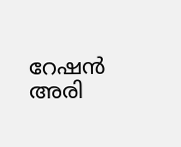റേഷന്‍ അരി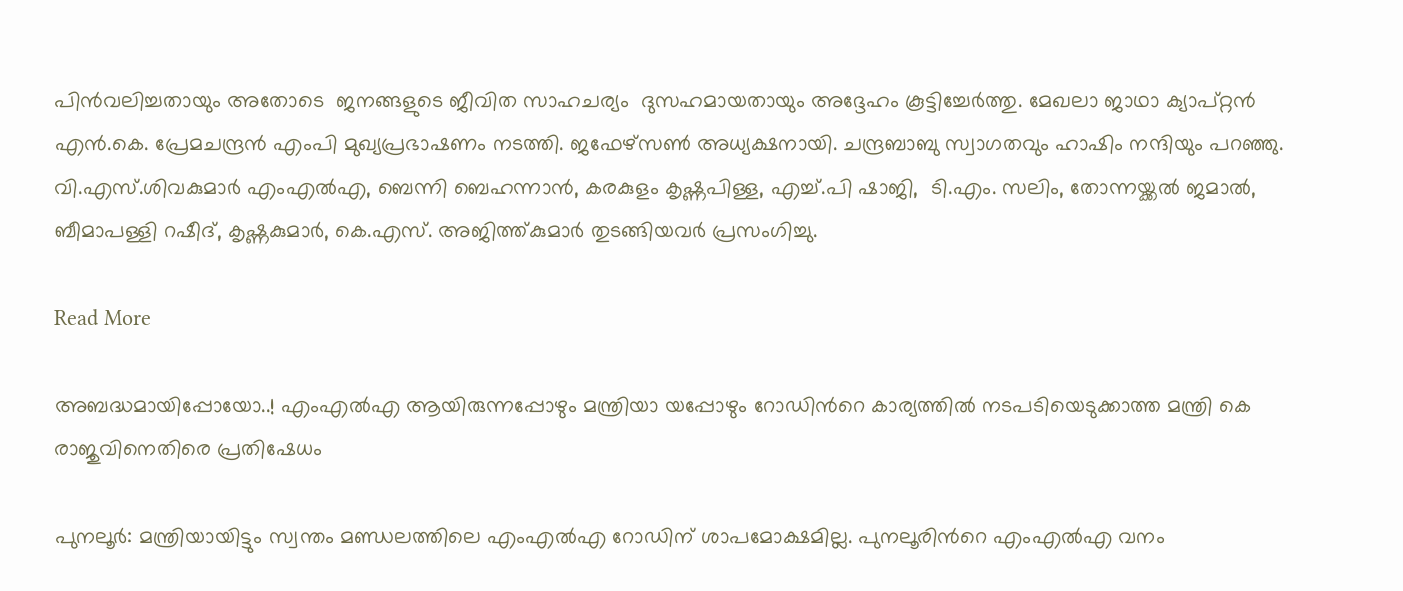പിന്‍വലിച്ചതായും അതോടെ  ജനങ്ങളുടെ ജീവിത സാഹചര്യം  ദുസഹമായതായും അദ്ദേഹം കൂട്ടിച്ചേര്‍ത്തു. മേഖലാ ജാഥാ ക്യാപ്റ്റൻ എന്‍.കെ. പ്രേമചന്ദ്രന്‍ എംപി മുഖ്യപ്രഭാഷണം നടത്തി. ജഫേഴ്സണ്‍ അധ്യക്ഷനായി. ചന്ദ്രബാബു സ്വാഗതവും ഹാഷിം നന്ദിയും പറഞ്ഞു.      വി.എസ്.ശിവകുമാര്‍ എംഎല്‍എ, ബെന്നി ബെഹന്നാന്‍, കരകുളം കൃഷ്ണപിള്ള, എച്ച്.പി ഷാജി,  ടി.എം. സലിം, തോന്നയ്ക്കല്‍ ജമാല്‍,  ബീമാപള്ളി റഷീദ്, കൃഷ്ണകുമാര്‍, കെ.എസ്. അജിത്ത്കുമാര്‍ തുടങ്ങിയവര്‍ പ്രസംഗിച്ചു.

Read More

അബദ്ധമായിപ്പോയോ..! എംഎൽഎ ആയിരുന്നപ്പോഴും മന്ത്രിയാ യപ്പോഴും റോഡിന്‍റെ കാര്യത്തിൽ നടപടിയെടുക്കാത്ത മന്ത്രി കെ രാജുവിനെതിരെ പ്രതിഷേധം

പുനലൂർ: മന്ത്രിയായിട്ടും സ്വന്തം മണ്ഡലത്തിലെ എംഎൽഎ റോഡിന് ശാപമോക്ഷമില്ല. പുനലൂരിന്‍റെ എംഎൽഎ വനം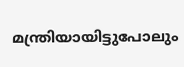മന്ത്രിയായിട്ടുപോലും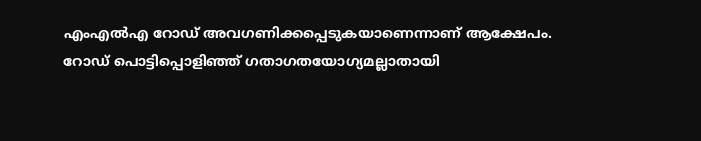എംഎൽഎ റോഡ് അവഗണിക്കപ്പെടുകയാണെന്നാണ് ആക്ഷേപം. റോഡ് പൊട്ടിപ്പൊളിഞ്ഞ് ഗതാഗതയോഗ്യമല്ലാതായി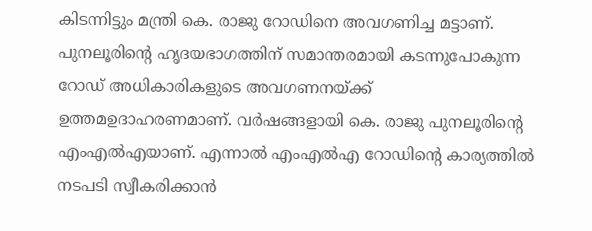കിടന്നിട്ടും മന്ത്രി കെ. രാജു റോഡിനെ അവഗണിച്ച മട്ടാണ്. പുനലൂരിന്‍റെ ഹൃദയഭാഗത്തിന് സമാന്തരമായി കടന്നുപോകുന്ന റോഡ് അധികാരികളുടെ അവഗണനയ്ക്ക് ഉത്തമഉദാഹരണമാണ്. വർഷങ്ങളായി കെ. രാജു പുനലൂരിന്‍റെ എംഎൽഎയാണ്. എന്നാൽ എംഎൽഎ റോഡിന്റെ കാര്യത്തിൽ നടപടി സ്വീകരിക്കാൻ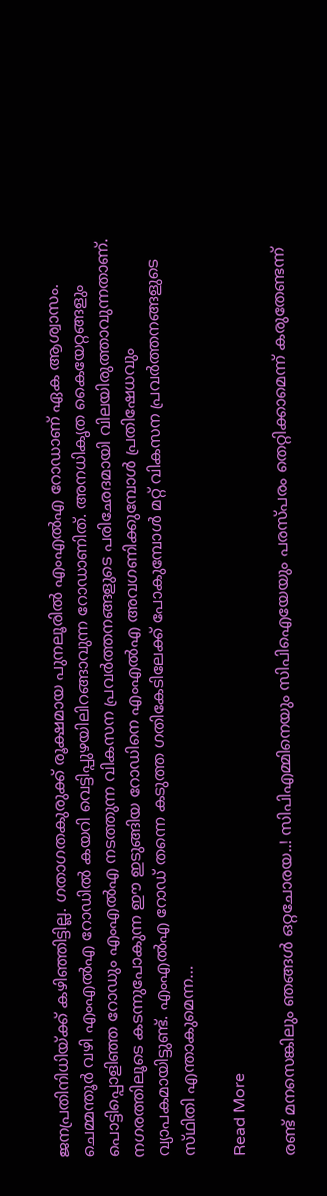ജനപ്രതിനിധിയ്ക്ക് കഴിഞ്ഞിട്ടില്ല. ഗതാഗതകുരുക്ക് രൂക്ഷമായ പുനലൂരിൽ എംഎൽഎ റോഡാണ് ഏക ആശ്വാസം. ചെമ്മന്തൂർ വഴി എംഎൽഎ റോഡിൽ കയറി വെട്ടിപ്പുഴയിലിറങ്ങാവുന്ന റോഡാണിത്. അനധികൃത കൈയേറ്റങ്ങളും പൊട്ടിപ്പൊളിഞ്ഞ റോഡും എംഎൽഎ നടത്തുന്ന വികസന പ്രവർത്തനങ്ങളുടെ പരിഛേദമായി വിലയിരുത്താവുന്നതാണ്. നഗരത്തിലൂടെ കടന്നുപോകുന്ന ഈ ഇടുങ്ങിയ റോഡിനെ എംഎൽഎ അവഗണിക്കുമ്പോൾ പ്രതിഷേധവും വ്യാപകമായിട്ടുണ്ട്. എംഎൽഎ റോഡ് തന്നെ കടുത്ത ഗതികേടിലേക്ക് പോകുമ്പോൾ മറ്റ് വികസന പ്രവർത്തനങ്ങളുടെ സ്‌ഥിതി എന്താകുമെന്ന…

Read More

രണ്ട് മനസെങ്കിലും ഞങ്ങൾ ഒറ്റചോരയ..! സിപിഎമ്മിനെയും സിപിഐയേയും പരസ്പരം തെറ്റിക്കാമെന്ന് കരുതേണ്ടന്ന്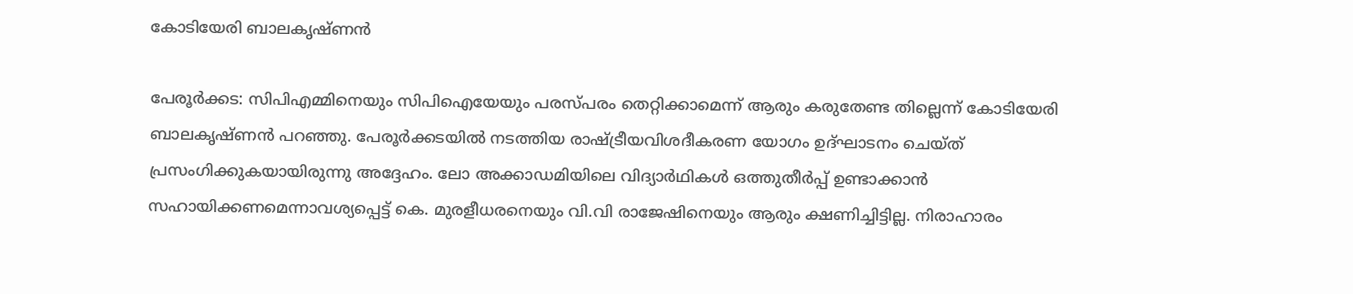കോടിയേരി ബാലകൃഷ്ണൻ

പേരൂർക്കട: സിപിഎമ്മിനെയും സിപിഐയേയും പരസ്പരം തെറ്റിക്കാമെന്ന് ആരും കരുതേണ്ട തില്ലെന്ന് കോടിയേരി ബാലകൃഷ്ണൻ പറഞ്ഞു. പേരൂർക്കടയിൽ നടത്തിയ രാഷ്ട്രീയവിശദീകരണ യോഗം ഉദ്ഘാടനം ചെയ്ത് പ്രസംഗിക്കുകയായിരുന്നു അദ്ദേഹം. ലോ അക്കാഡമിയിലെ വിദ്യാർഥികൾ ഒത്തുതീർപ്പ് ഉണ്ടാക്കാൻ സഹായിക്കണമെന്നാവശ്യപ്പെട്ട് കെ. മുരളീധരനെയും വി.വി രാജേഷിനെയും ആരും ക്ഷണിച്ചിട്ടില്ല. നിരാഹാരം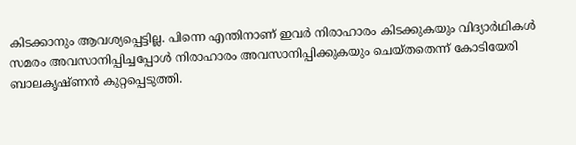കിടക്കാനും ആവശ്യപ്പെട്ടില്ല. പിന്നെ എന്തിനാണ് ഇവർ നിരാഹാരം കിടക്കുകയും വിദ്യാർഥികൾ സമരം അവസാനിപ്പിച്ചപ്പോൾ നിരാഹാരം അവസാനിപ്പിക്കുകയും ചെയ്തതെന്ന് കോടിയേരി ബാലകൃഷ്ണൻ കുറ്റപ്പെടുത്തി.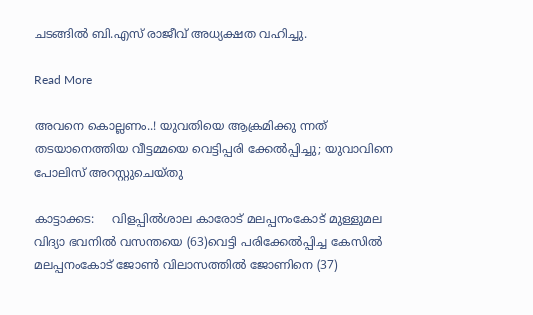ചടങ്ങിൽ ബി.എസ് രാജീവ് അധ്യക്ഷത വഹിച്ചു.

Read More

അവനെ കൊല്ലണം..! യുവതിയെ ആക്രമിക്കു ന്നത് തടയാനെത്തിയ വീട്ടമ്മയെ വെട്ടിപ്പരി ക്കേൽപ്പിച്ചു; യുവാവിനെ പോലിസ് അറസ്റ്റുചെയ്തു

കാട്ടാക്കട:     വിളപ്പിൽശാല കാരോട് മലപ്പനംകോട് മുള്ളുമല വിദ്യാ ഭവനിൽ വസന്തയെ (63)വെട്ടി പരിക്കേൽപ്പിച്ച കേസിൽ മലപ്പനംകോട് ജോണ്‍ വിലാസത്തിൽ ജോണിനെ (37)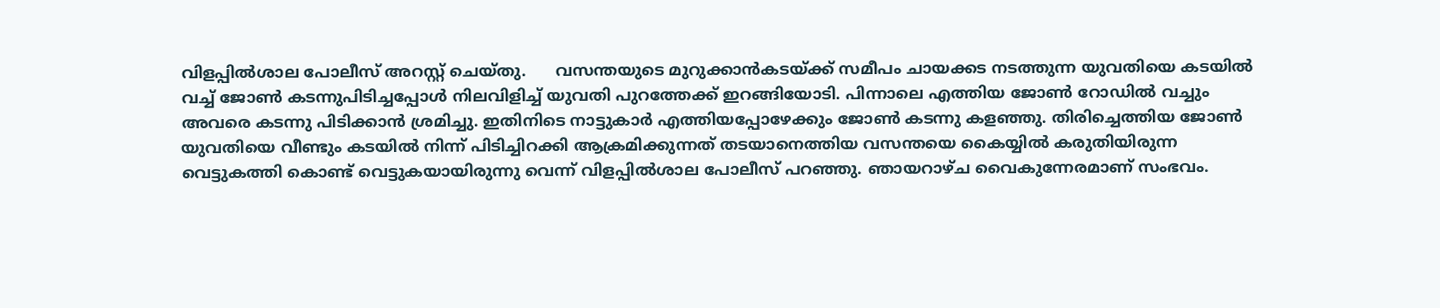വിളപ്പിൽശാല പോലീസ് അറസ്റ്റ് ചെയ്തു.      വസന്തയുടെ മുറുക്കാൻകടയ്ക്ക് സമീപം ചായക്കട നടത്തുന്ന യുവതിയെ കടയിൽ വച്ച് ജോണ്‍ കടന്നുപിടിച്ചപ്പോൾ നിലവിളിച്ച് യുവതി പുറത്തേക്ക് ഇറങ്ങിയോടി. പിന്നാലെ എത്തിയ ജോണ്‍ റോഡിൽ വച്ചും അവരെ കടന്നു പിടിക്കാൻ ശ്രമിച്ചു. ഇതിനിടെ നാട്ടുകാർ എത്തിയപ്പോഴേക്കും ജോണ്‍ കടന്നു കളഞ്ഞു. തിരിച്ചെത്തിയ ജോണ്‍ യുവതിയെ വീണ്ടും കടയിൽ നിന്ന് പിടിച്ചിറക്കി ആക്രമിക്കുന്നത് തടയാനെത്തിയ വസന്തയെ കൈയ്യിൽ കരുതിയിരുന്ന വെട്ടുകത്തി കൊണ്ട് വെട്ടുകയായിരുന്നു വെന്ന് വിളപ്പിൽശാല പോലീസ് പറഞ്ഞു. ഞായറാഴ്ച വൈകുന്നേരമാണ് സംഭവം.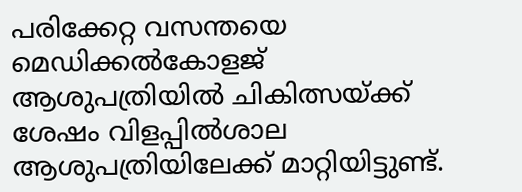പരിക്കേറ്റ വസന്തയെ മെഡിക്കൽകോളജ് ആശുപത്രിയിൽ ചികിത്സയ്ക്ക് ശേഷം വിളപ്പിൽശാല ആശുപത്രിയിലേക്ക് മാറ്റിയിട്ടുണ്ട്.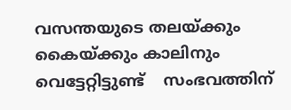വസന്തയുടെ തലയ്ക്കും കൈയ്ക്കും കാലിനും വെട്ടേറ്റിട്ടുണ്ട്    സംഭവത്തിന്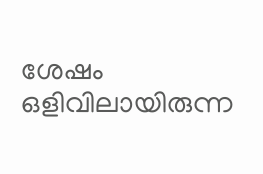ശേഷം ഒളിവിലായിരുന്ന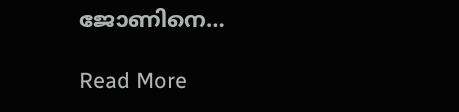ജോണിനെ…

Read More